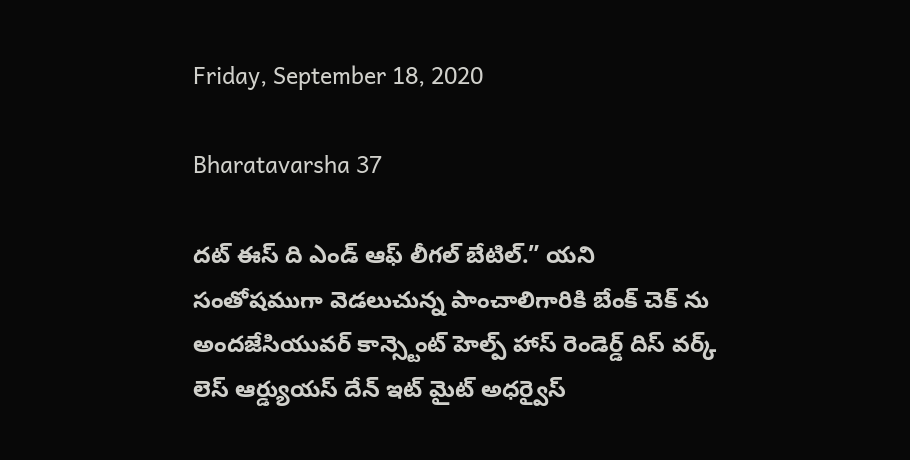Friday, September 18, 2020

Bharatavarsha 37

దట్ ఈస్ ది ఎండ్ ఆఫ్ లీగల్ బేటిల్.” యని సంతోషముగా వెడలుచున్న పాంచాలిగారికి బేంక్ చెక్ ను అందజేసియువర్ కాన్స్టెంట్ హెల్ప్ హాస్ రెండెర్డ్ దిస్ వర్క్ లెస్ ఆర్డ్యుయస్ దేన్ ఇట్ మైట్ అధర్వైస్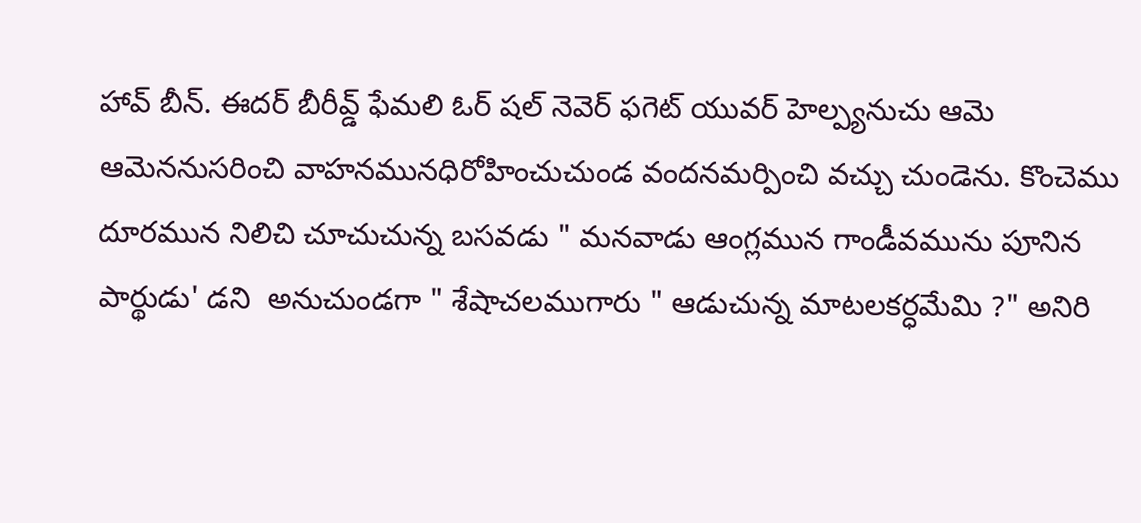హావ్ బీన్. ఈదర్ బీరీవ్డ్ ఫేమలి ఓర్ షల్ నెవెర్ ఫగెట్ యువర్ హెల్ప్యనుచు ఆమె ఆమెననుసరించి వాహనమునధిరోహించుచుండ వందనమర్పించి వచ్చు చుండెను. కొంచెము దూరమున నిలిచి చూచుచున్న బసవడు " మనవాడు ఆంగ్లమున గాండీవమును పూనిన పార్థుడు' డని  అనుచుండగా " శేషాచలముగారు " ఆడుచున్న మాటలకర్ధమేమి ?" అనిరి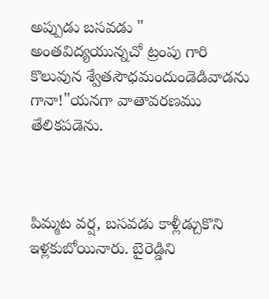అప్పుడు బసవడు " అంతవిద్యయున్నచో ట్రంపు గారి కొలువున శ్వేతసౌధమందుండెడివాడను గానా!"యనగా వాతావరణము తేలికపడెను.



పిమ్మట వర్ష, బసవడు కాళ్లీడ్చుకొని ఇళ్లకుబోయినారు. బైరెడ్డిని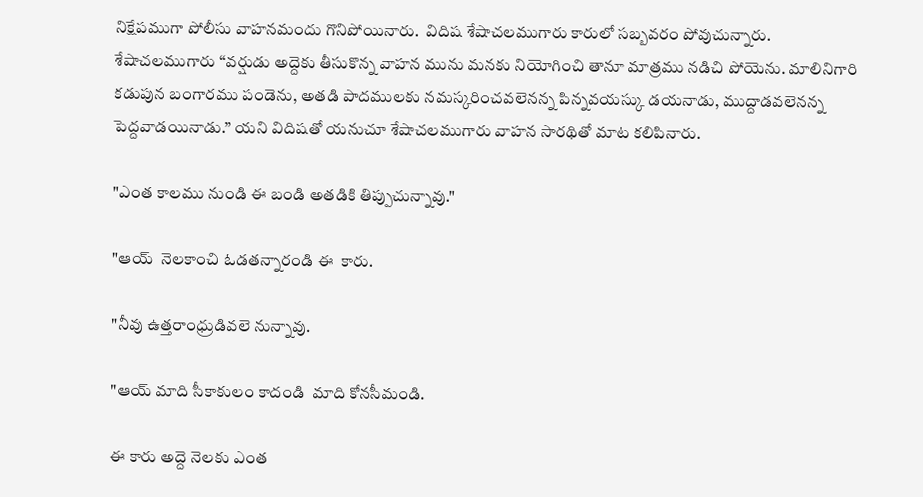నిక్షేపముగా పోలీసు వాహనమందు గొనిపోయినారు.  విదిష శేషాచలముగారు కారులో సబ్బవరం పోవుచున్నారు. శేషాచలముగారు “వర్షుడు అద్దెకు తీసుకొన్న వాహన మును మనకు నియోగించి తానూ మాత్రము నడిచి పోయెను. మాలినిగారి కడుపున బంగారము పండెను, అతడి పాదములకు నమస్కరించవలెనన్న పిన్నవయస్కు డయనాడు, ముద్దాడవలెనన్న పెద్దవాడయినాడు.” యని విదిషతో యనుచూ శేషాచలముగారు వాహన సారథితో మాట కలిపినారు.

"ఎంత కాలము నుండి ఈ బండి అతడికి తిప్పుచున్నావు."

"ఆయ్  నెలకాంచి ఓడతన్నారండి ఈ  కారు.

"నీవు ఉత్తరాంధ్రుడివలె నున్నావు.

"ఆయ్ మాది సీకాకులం కాదండి  మాది కోనసీమండి.

ఈ కారు అద్దె నెలకు ఎంత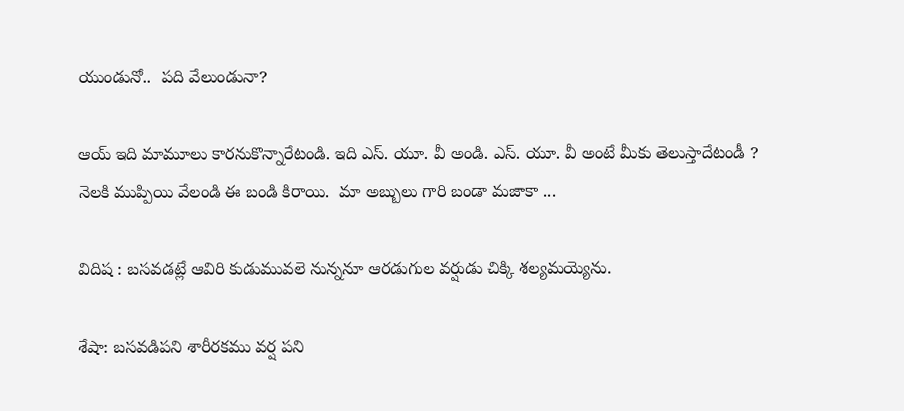యుండునో..  పది వేలుండునా?

ఆయ్ ఇది మామూలు కారనుకొన్నారేటండి. ఇది ఎస్. యూ. వీ అండి. ఎస్. యూ. వీ అంటే మీకు తెలుస్తాదేటండీ ? నెలకి ముప్పియి వేలండి ఈ బండి కిరాయి.  మా అబ్బులు గారి బండా మజాకా ...

విదిష : బసవడట్లే ఆవిరి కుడుమువలె నున్ననూ ఆరడుగుల వర్షుడు చిక్కి శల్యమయ్యెను.

శేషా: బసవడిపని శారీరకము వర్ష పని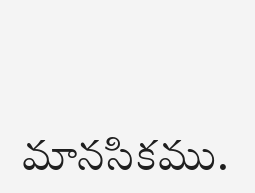మానసికము.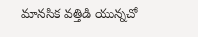మానసిక వత్తిడి యున్నచో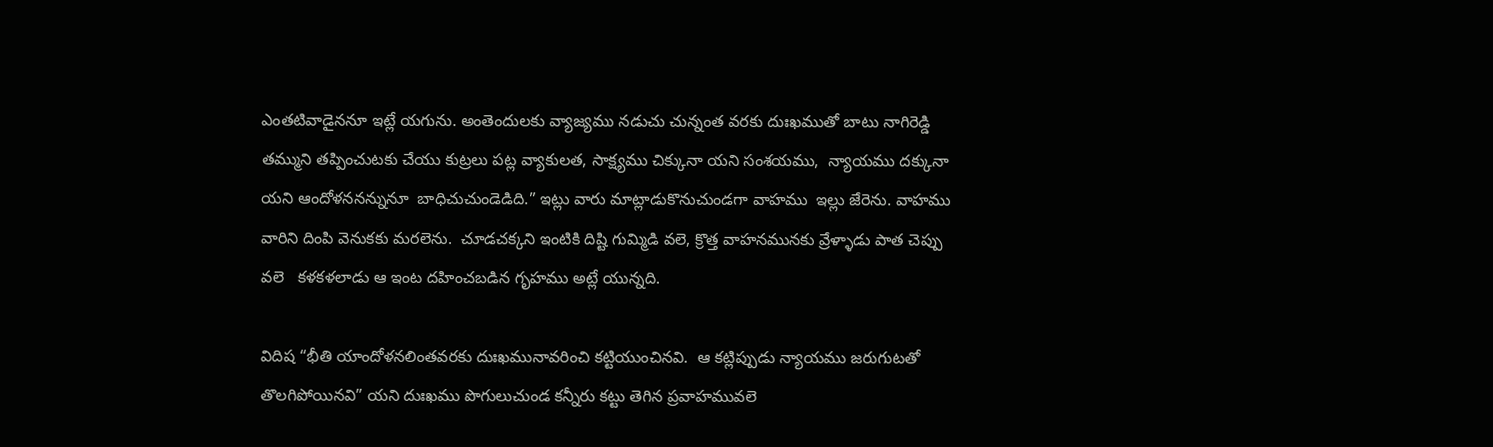ఎంతటివాడైననూ ఇట్లే యగును. అంతెందులకు వ్యాజ్యము నడుచు చున్నంత వరకు దుఃఖముతో బాటు నాగిరెడ్డి తమ్ముని తప్పించుటకు చేయు కుట్రలు పట్ల వ్యాకులత, సాక్ష్యము చిక్కునా యని సంశయము,  న్యాయము దక్కునా యని ఆందోళననన్నునూ  బాధిచుచుండెడిది.” ఇట్లు వారు మాట్లాడుకొనుచుండగా వాహము  ఇల్లు జేరెను. వాహము వారిని దింపి వెనుకకు మరలెను.  చూడచక్కని ఇంటికి దిష్టి గుమ్మిడి వలె, క్రొత్త వాహనమునకు వ్రేళ్ళాడు పాత చెప్పు వలె   కళకళలాడు ఆ ఇంట దహించబడిన గృహము అట్లే యున్నది.

విదిష “భీతి యాందోళనలింతవరకు దుఃఖమునావరించి కట్టియుంచినవి.  ఆ కట్లిప్పుడు న్యాయము జరుగుటతో తొలగిపోయినవి” యని దుఃఖము పొగులుచుండ కన్నీరు కట్టు తెగిన ప్రవాహమువలె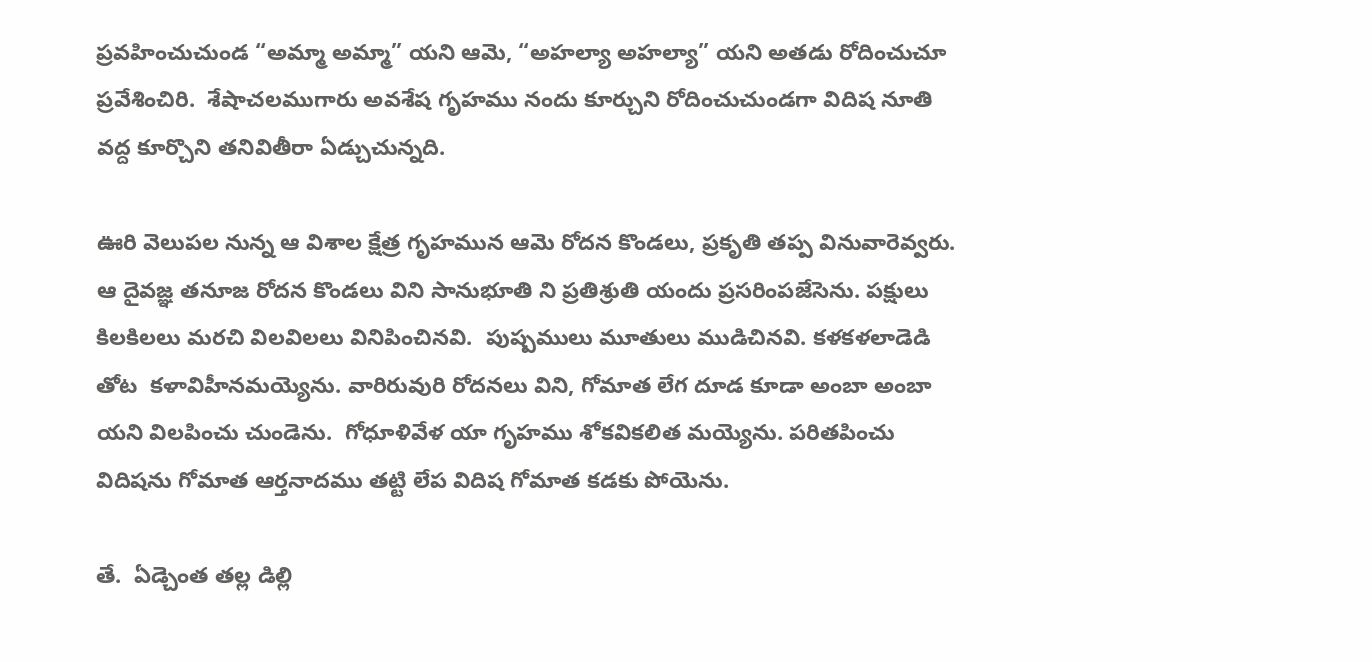ప్రవహించుచుండ “అమ్మా అమ్మా” యని ఆమె, “అహల్యా అహల్యా” యని అతడు రోదించుచూ ప్రవేశించిరి.  శేషాచలముగారు అవశేష గృహము నందు కూర్చుని రోదించుచుండగా విదిష నూతి వద్ద కూర్చొని తనివితీరా ఏడ్చుచున్నది.

ఊరి వెలుపల నున్న ఆ విశాల క్షేత్ర గృహమున ఆమె రోదన కొండలు, ప్రకృతి తప్ప వినువారెవ్వరు. ఆ దైవజ్ఞ తనూజ రోదన కొండలు విని సానుభూతి ని ప్రతిశ్రుతి యందు ప్రసరింపజేసెను. పక్షులు కిలకిలలు మరచి విలవిలలు వినిపించినవి.  పుష్పములు మూతులు ముడిచినవి. కళకళలాడెడి తోట  కళావిహీనమయ్యెను. వారిరువురి రోదనలు విని, గోమాత లేగ దూడ కూడా అంబా అంబా యని విలపించు చుండెను.  గోధూళివేళ యా గృహము శోకవికలిత మయ్యెను. పరితపించు విదిషను గోమాత ఆర్తనాదము తట్టి లేప విదిష గోమాత కడకు పోయెను.

తే.  ఏడ్చెంత తల్ల డిల్లి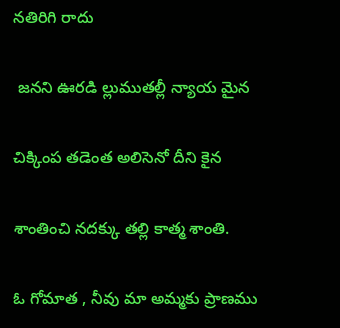నతిరిగి రాదు

 జనని ఊరడి ల్లుముతల్లీ న్యాయ మైన

చిక్కింప తడెంత అలిసెనో దీని కైన

శాంతించి నదక్కు తల్లి కాత్మ శాంతి.

ఓ గోమాత , నీవు మా అమ్మకు ప్రాణము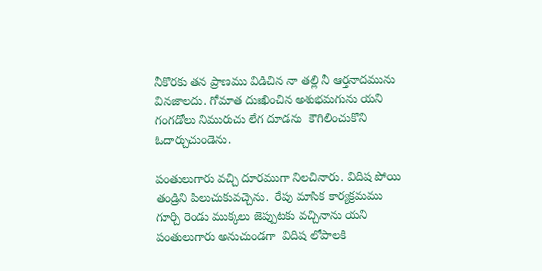నీకొరకు తన ప్రాణము విడిచిన నా తల్లి నీ ఆర్తనాదమును వినజాలదు. గోమాత దుఃఖించిన అశుభమగును యని గంగడోలు నిమురుచు లేగ దూడను  కౌగిలించుకొని ఓదార్చుచుండెను.

పంతులుగారు వచ్చి దూరముగా నిలచినారు. విదిష పోయి తండ్రిని పిలుచుకువచ్చెను.  రేపు మాసిక కార్యక్రమము గూర్చి రెండు ముక్కలు జెప్పుటకు వచ్చినాను యని  పంతులుగారు అనుచుండగా  విదిష లోపాలకి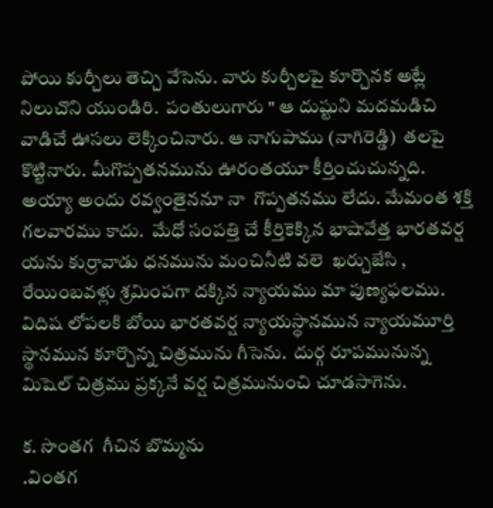పోయి కుర్చీలు తెచ్చి వేసెను. వారు కుర్చీలపై కూర్చొనక అట్లే నిలుచొని యుండిరి.  పంతులుగారు " ఆ దుష్టుని మదమడిచి వాడిచే ఊసలు లెక్కించినారు. ఆ నాగుపాము (నాగిరెడ్డి)  తలపై కొట్టినారు. మీగొప్పతనమును ఊరంతయూ కీర్తించుచున్నది.  అయ్యా అందు రవ్వంతైననూ నా  గొప్పతనము లేదు. మేమంత శక్తి గలవారము కాదు.  మేధో సంపత్తి చే కీర్తికెక్కిన భాషావేత్త భారతవర్ష యను కుర్రావాడు ధనమును మంచినీటి వలె  ఖర్చుజేసి ,  రేయింబవళ్లు శ్రమింపగా దక్కిన న్యాయము మా పుణ్యఫలము.  విదిష లోపలకి బోయి భారతవర్ష న్యాయస్థానమున న్యాయమూర్తి స్థానమున కూర్చొన్న చిత్రమును గీసెను.  దుర్గ రూపమునున్న మిషెల్ చిత్రము ప్రక్కనే వర్ష చిత్రమునుంచి చూడసాగెను.

క. సొంతగ  గీచిన బొమ్మను                                                                                                  .వింతగ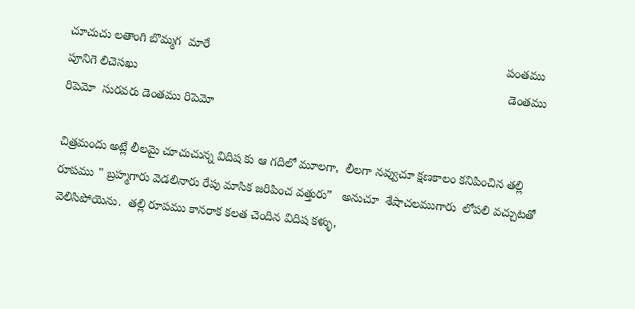చూచుచు లతాంగి బొమ్మగ  మారే                                                                                        పంతము పూనిగె లిచెసఖు                                                                                                              డెంతము రిపెమో  సురవరు డెంతము రిపెమో

చిత్రమందు అట్లే లీలమై చూచుచున్న విదిష కు ఆ గదిలో మూలగా,  లీలగా నవ్వుచూ క్షణకాలం కనిపించిన తల్లి రూపము " బ్రహ్మగారు వెడలినారు రేపు మాసిక జరిపించ వత్తురు”   అనుచూ  శేషాచలముగారు  లోపలి వచ్చుటతో  వెలిసిపోయెను.  తల్లి రూపము కానరాక కలత చెందిన విదిష కళ్ళు,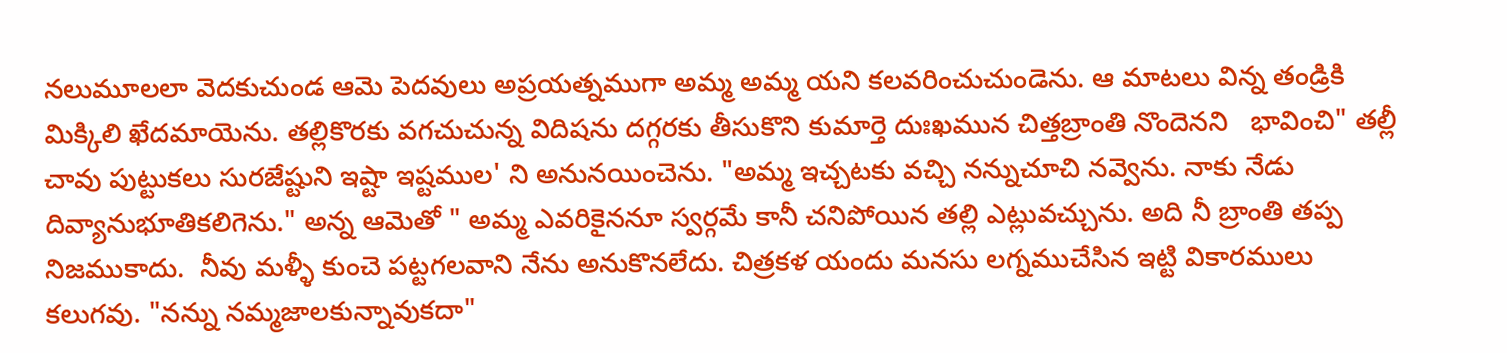నలుమూలలా వెదకుచుండ ఆమె పెదవులు అప్రయత్నముగా అమ్మ అమ్మ యని కలవరించుచుండెను. ఆ మాటలు విన్న తండ్రికి మిక్కిలి ఖేదమాయెను. తల్లికొరకు వగచుచున్న విదిషను దగ్గరకు తీసుకొని కుమార్తె దుఃఖమున చిత్తబ్రాంతి నొందెనని   భావించి" తల్లీ చావు పుట్టుకలు సురజేష్టుని ఇష్టా ఇష్టముల' ని అనునయించెను. "అమ్మ ఇచ్చటకు వచ్చి నన్నుచూచి నవ్వెను. నాకు నేడు దివ్యానుభూతికలిగెను." అన్న ఆమెతో " అమ్మ ఎవరికైననూ స్వర్గమే కానీ చనిపోయిన తల్లి ఎట్లువచ్చును. అది నీ బ్రాంతి తప్ప నిజముకాదు.  నీవు మళ్ళీ కుంచె పట్టగలవాని నేను అనుకొనలేదు. చిత్రకళ యందు మనసు లగ్నముచేసిన ఇట్టి వికారములు కలుగవు. "నన్ను నమ్మజాలకున్నావుకదా"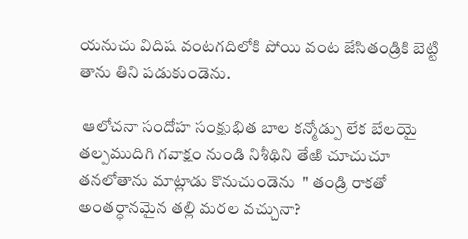యనుచు విదిష వంటగదిలోకి పోయి వంట జేసితండ్రికి బెట్టి తాను తిని పడుకుండెను.

 ఆలోచనా సందోహ సంక్షుభిత బాల కన్మోడ్పు లేక బేలయై తల్పముదిగి గవాక్షం నుండి నిశీథిని తేఱి చూచుచూ తనలోతాను మాట్లాడు కొనుచుండెను  " తండ్రి రాకతో అంతర్ధానమైన తల్లి మరల వచ్చునా?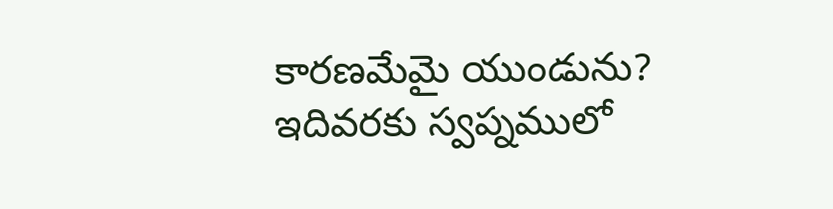కారణమేమై యుండును?  ఇదివరకు స్వప్నములో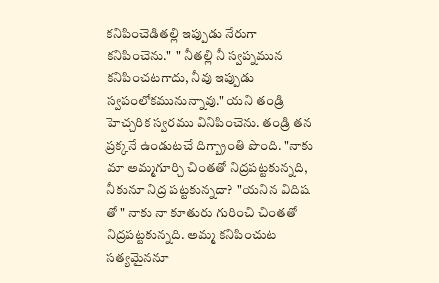కనిపించెడితల్లి ఇప్పుడు నేరుగా కనిపించెను."  " నీతల్లి నీ స్వప్నమున కనిపించటగాదు, నీవు ఇప్పుడు స్వపంలోకమునున్నావు." యని తండ్రి హెచ్చరిక స్వరము వినిపించెను. తండ్రి తన ప్రక్కనే ఉండుటచే దిగ్బ్రాంతి పొంది. "నాకు మా అమ్మగూర్చి చింతతో నిద్రపట్టకున్నది, నీకునూ నిద్ర పట్టకున్నదా?  "యనిన విదిష తో " నాకు నా కూతురు గురించి చింతతో నిద్రపట్టకున్నది. అమ్మ కనిపించుట సత్యమైననూ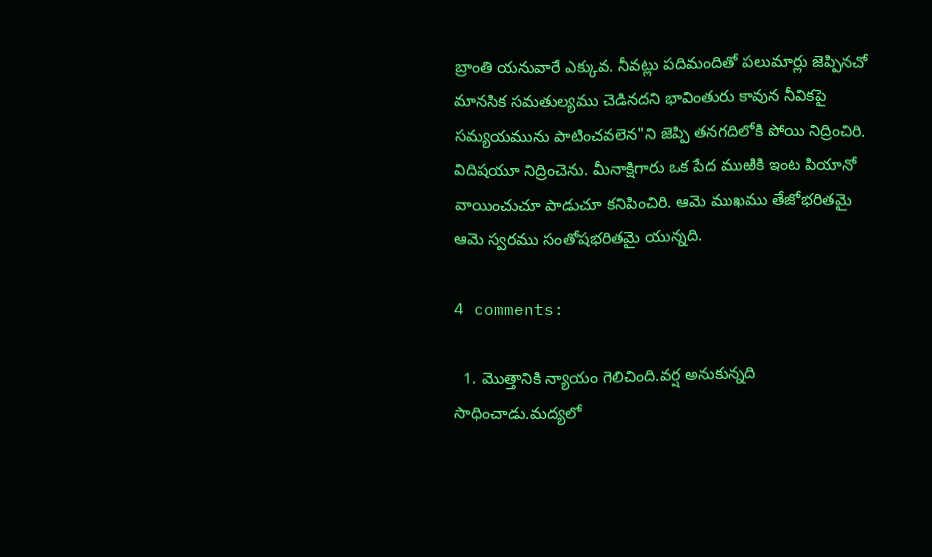బ్రాంతి యనువారే ఎక్కువ. నీవట్లు పదిమందితో పలుమార్లు జెప్పినచో  మానసిక సమతుల్యము చెడినదని భావింతురు కావున నీవికపై సమ్యయమును పాటించవలెన"ని జెప్పి తనగదిలోకి పోయి నిద్రించిరి. విదిషయూ నిద్రించెను. మీనాక్షిగారు ఒక పేద ముఱికి ఇంట పియానో వాయించుచూ పాడుచూ కనిపించిరి. ఆమె ముఖము తేజోభరితమై ఆమె స్వరము సంతోషభరితమై యున్నది.

4 comments:

  1. మొత్తానికి న్యాయం గెలిచింది.వర్ష అనుకున్నది సాధించాడు.మద్యలో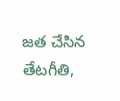జత చేసిన తేటగీతి,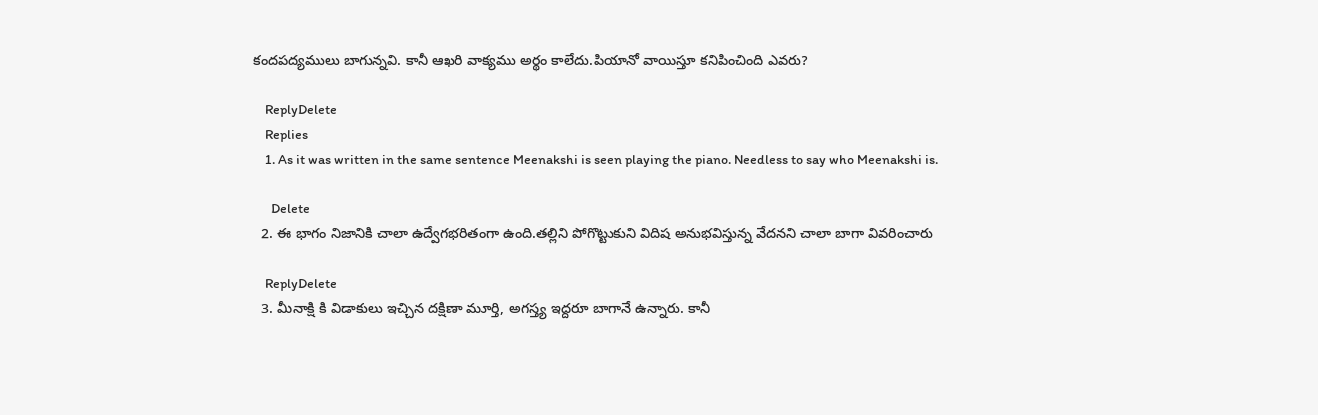కందపద్యములు బాగున్నవి. కానీ ఆఖరి వాక్యము అర్థం కాలేదు.పియానో వాయిస్తూ కనిపించింది ఎవరు?

    ReplyDelete
    Replies
    1. As it was written in the same sentence Meenakshi is seen playing the piano. Needless to say who Meenakshi is.

      Delete
  2. ఈ భాగం నిజానికి చాలా ఉద్వేగభరితంగా ఉంది.తల్లిని పోగొట్టుకుని విదిష అనుభవిస్తున్న వేదనని చాలా బాగా వివరించారు

    ReplyDelete
  3. మీనాక్షి కి విడాకులు ఇచ్చిన దక్షిణా మూర్తి, అగస్త్య ఇద్దరూ బాగానే ఉన్నారు. కానీ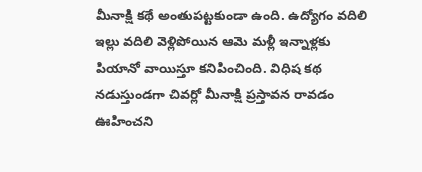మీనాక్షి కథే అంతుపట్టకుండా ఉంది. ఉద్యోగం వదిలి ఇల్లు వదిలి వెళ్లిపోయిన ఆమె మళ్లీ ఇన్నాళ్లకు పియానో వాయిస్తూ కనిపించింది. విధిష కథ నడుస్తుండగా చివర్లో మీనాక్షి ప్రస్తావన రావడం ఊహించని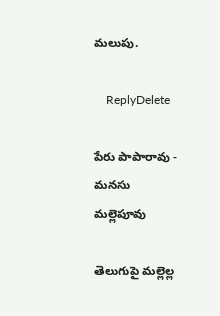మలుపు.

    ReplyDelete

పేరు పాపారావు - మనసు మల్లెపూవు

తెలుగుపై మల్లెల్ల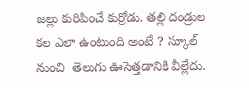జల్లు కురిపించే కుర్రోడు. తల్లి దండ్రుల కల ఎలా ఉంటుంది అంటే ? స్కూల్ నుంచి  తెలుగు ఊసెత్తడానికి వీల్లేదు.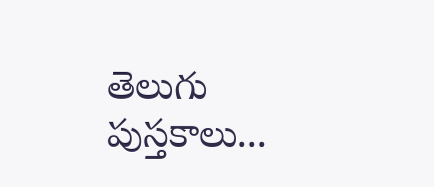తెలుగు పుస్తకాలు...